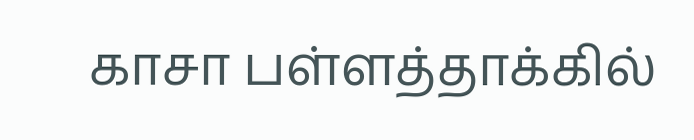காசா பள்ளத்தாக்கில்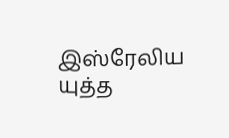இஸ்ரேலிய யுத்த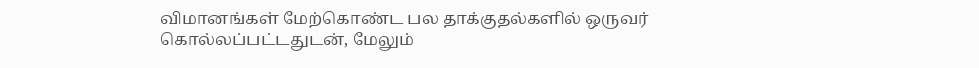விமானங்கள் மேற்கொண்ட பல தாக்குதல்களில் ஒருவர் கொல்லப்பட்டதுடன், மேலும்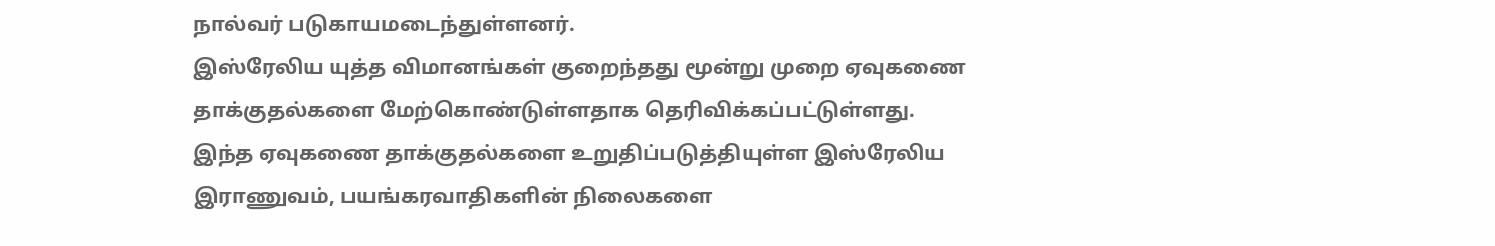நால்வர் படுகாயமடைந்துள்ளனர்.
இஸ்ரேலிய யுத்த விமானங்கள் குறைந்தது மூன்று முறை ஏவுகணை தாக்குதல்களை மேற்கொண்டுள்ளதாக தெரிவிக்கப்பட்டுள்ளது.
இந்த ஏவுகணை தாக்குதல்களை உறுதிப்படுத்தியுள்ள இஸ்ரேலிய இராணுவம், பயங்கரவாதிகளின் நிலைகளை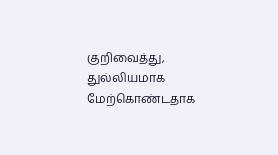குறிவைத்து, துல்லியமாக மேற்கொண்டதாக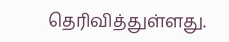தெரிவித்துள்ளது.